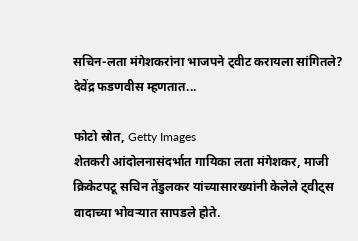सचिन-लता मंगेशकरांना भाजपने ट्वीट करायला सांगितले? देवेंद्र फडणवीस म्हणतात...

फोटो स्रोत, Getty Images
शेतकरी आंदोलनासंदर्भात गायिका लता मंगेशकर, माजी क्रिकेटपटू सचिन तेंडुलकर यांच्यासारख्यांनी केलेले ट्वीट्स वादाच्या भोवऱ्यात सापडले होते.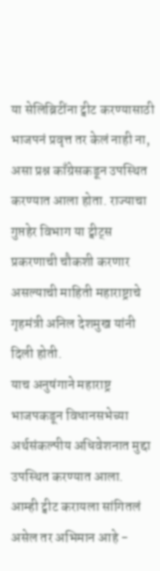या सेलिब्रिटींना ट्वीट करण्यासाठी भाजपनं प्रवृत्त तर केलं नाही ना, असा प्रश्न काँग्रेसकडून उपस्थित करण्यात आला होता. राज्याचा गुप्तहेर विभाग या ट्वीट्स प्रकरणाची चौकशी करणार असल्याची माहिती महाराष्ट्राचे गृहमंत्री अनिल देशमुख यांनी दिली होती.
याच अनुषंगाने महाराष्ट्र भाजपकडून विधानसभेच्या अर्थसंकल्पीय अधिवेशनात मुद्दा उपस्थित करण्यात आला.
आम्ही ट्वीट करायला सांगितलं असेल तर अभिमान आहे -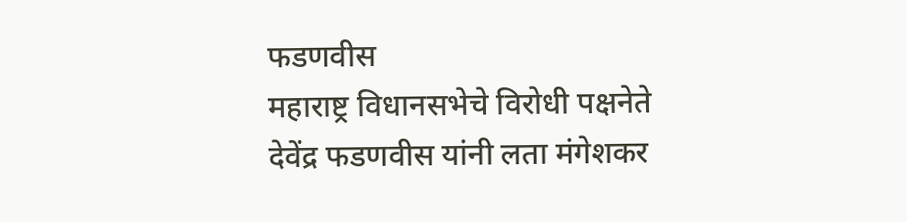फडणवीस
महाराष्ट्र विधानसभेचे विरोधी पक्षनेते देवेंद्र फडणवीस यांनी लता मंगेशकर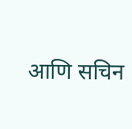आणि सचिन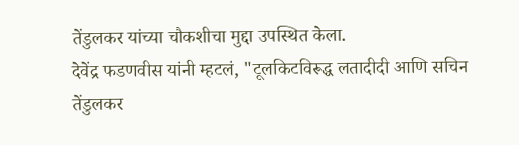तेंडुलकर यांच्या चौकशीचा मुद्दा उपस्थित केला.
देवेंद्र फडणवीस यांनी म्हटलं, "टूलकिटविरूद्ध लतादीदी आणि सचिन तेंडुलकर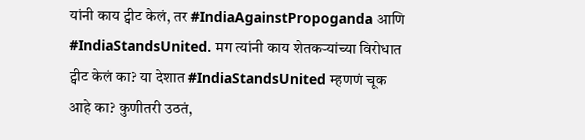यांनी काय ट्वीट केलं, तर #IndiaAgainstPropoganda आणि #IndiaStandsUnited. मग त्यांनी काय शेतकऱ्यांच्या विरोधात ट्वीट केलं का? या देशात #IndiaStandsUnited म्हणणं चूक आहे का? कुणीतरी उठतं,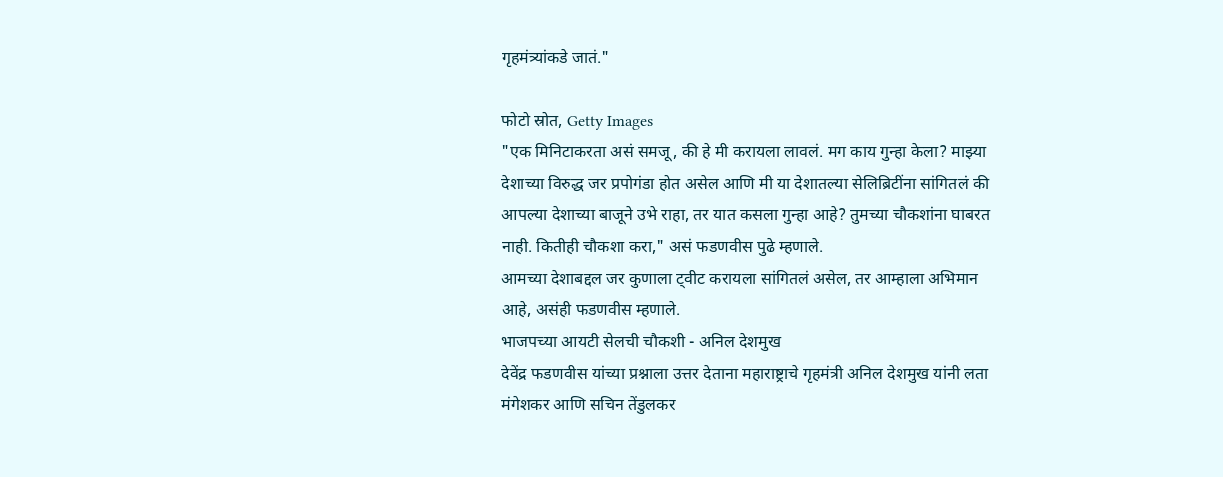गृहमंत्र्यांकडे जातं."

फोटो स्रोत, Getty Images
"एक मिनिटाकरता असं समजू, की हे मी करायला लावलं. मग काय गुन्हा केला? माझ्या देशाच्या विरुद्ध जर प्रपोगंडा होत असेल आणि मी या देशातल्या सेलिब्रिटींना सांगितलं की आपल्या देशाच्या बाजूने उभे राहा, तर यात कसला गुन्हा आहे? तुमच्या चौकशांना घाबरत नाही. कितीही चौकशा करा," असं फडणवीस पुढे म्हणाले.
आमच्या देशाबद्दल जर कुणाला ट्वीट करायला सांगितलं असेल, तर आम्हाला अभिमान आहे, असंही फडणवीस म्हणाले.
भाजपच्या आयटी सेलची चौकशी - अनिल देशमुख
देवेंद्र फडणवीस यांच्या प्रश्नाला उत्तर देताना महाराष्ट्राचे गृहमंत्री अनिल देशमुख यांनी लता मंगेशकर आणि सचिन तेंडुलकर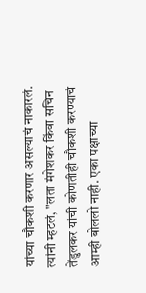यांच्या चौकशी करणार असल्याचं नाकारलं. त्यांनी म्हटलं, "लता मंगेशकर किंवा सचिन तेंडुलकर यांची कोणतीही चौकशी करण्याचं आम्ही बोललो नाही. एका पक्षाच्या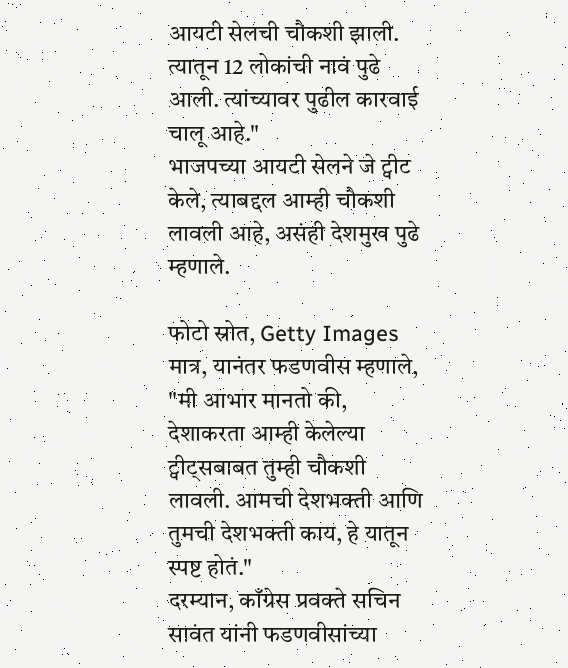आयटी सेलची चौकशी झाली. त्यातून 12 लोकांची नावं पुढे आली. त्यांच्यावर पुढील कारवाई चालू आहे."
भाजपच्या आयटी सेलने जे ट्वीट केले, त्याबद्दल आम्ही चौकशी लावली आहे, असंही देशमुख पुढे म्हणाले.

फोटो स्रोत, Getty Images
मात्र, यानंतर फडणवीस म्हणाले, "मी आभार मानतो की, देशाकरता आम्ही केलेल्या ट्वीट्सबाबत तुम्ही चौकशी लावली. आमची देशभक्ती आणि तुमची देशभक्ती काय, हे यातून स्पष्ट होतं."
दरम्यान, काँग्रेस प्रवक्ते सचिन सावंत यांनी फडणवीसांच्या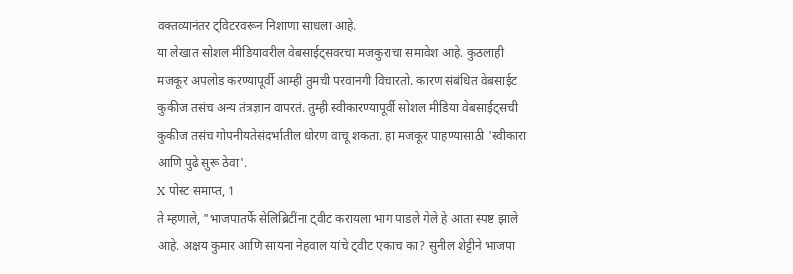वक्तव्यानंतर ट्विटरवरून निशाणा साधला आहे.
या लेखात सोशल मीडियावरील वेबसाईट्सवरचा मजकुराचा समावेश आहे. कुठलाही मजकूर अपलोड करण्यापूर्वी आम्ही तुमची परवानगी विचारतो. कारण संबंधित वेबसाईट कुकीज तसंच अन्य तंत्रज्ञान वापरतं. तुम्ही स्वीकारण्यापूर्वी सोशल मीडिया वेबसाईट्सची कुकीज तसंच गोपनीयतेसंदर्भातील धोरण वाचू शकता. हा मजकूर पाहण्यासाठी 'स्वीकारा आणि पुढे सुरू ठेवा'.
X पोस्ट समाप्त, 1
ते म्हणाले, "भाजपातर्फे सेलिब्रिटींना ट्वीट करायला भाग पाडले गेले हे आता स्पष्ट झाले आहे. अक्षय कुमार आणि सायना नेहवाल यांचे ट्वीट एकाच का? सुनील शेट्टीने भाजपा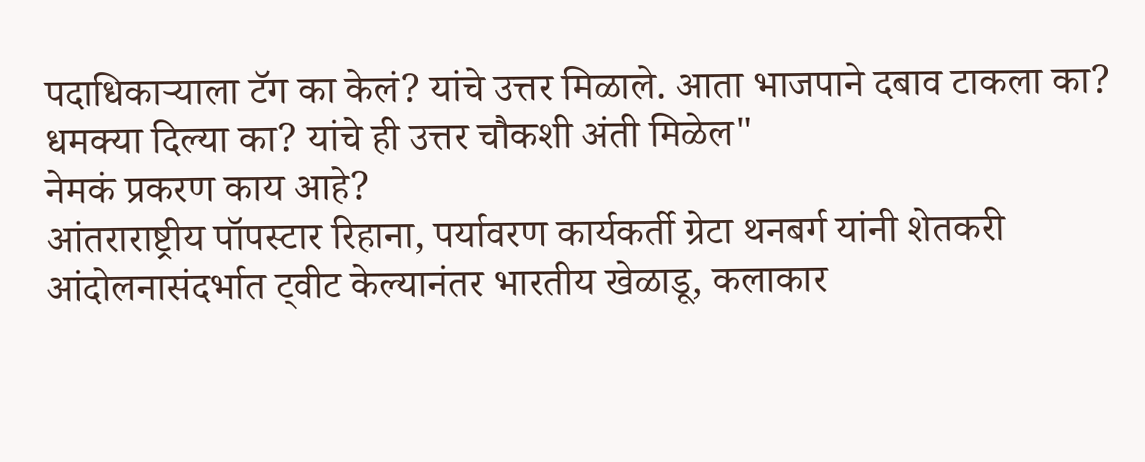पदाधिकाऱ्याला टॅग का केलं? यांचे उत्तर मिळाले. आता भाजपाने दबाव टाकला का? धमक्या दिल्या का? यांचे ही उत्तर चौकशी अंती मिळेल"
नेमकं प्रकरण काय आहे?
आंतराराष्ट्रीय पॉपस्टार रिहाना, पर्यावरण कार्यकर्ती ग्रेटा थनबर्ग यांनी शेतकरी आंदोलनासंदर्भात ट्वीट केल्यानंतर भारतीय खेळाडू, कलाकार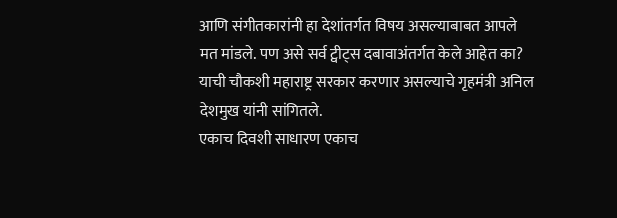आणि संगीतकारांनी हा देशांतर्गत विषय असल्याबाबत आपले मत मांडले. पण असे सर्व ट्वीट्स दबावाअंतर्गत केले आहेत का? याची चौकशी महाराष्ट्र सरकार करणार असल्याचे गृहमंत्री अनिल देशमुख यांनी सांगितले.
एकाच दिवशी साधारण एकाच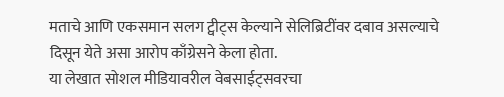मताचे आणि एकसमान सलग ट्वीट्स केल्याने सेलिब्रिटींवर दबाव असल्याचे दिसून येते असा आरोप काँग्रेसने केला होता.
या लेखात सोशल मीडियावरील वेबसाईट्सवरचा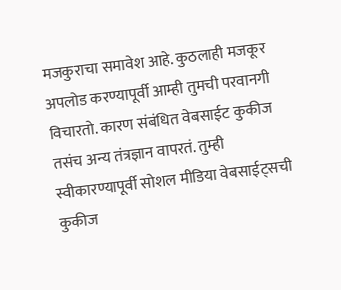मजकुराचा समावेश आहे. कुठलाही मजकूर अपलोड करण्यापूर्वी आम्ही तुमची परवानगी विचारतो. कारण संबंधित वेबसाईट कुकीज तसंच अन्य तंत्रज्ञान वापरतं. तुम्ही स्वीकारण्यापूर्वी सोशल मीडिया वेबसाईट्सची कुकीज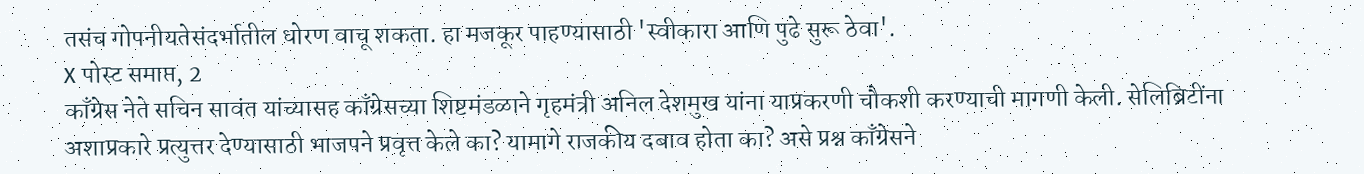तसंच गोपनीयतेसंदर्भातील धोरण वाचू शकता. हा मजकूर पाहण्यासाठी 'स्वीकारा आणि पुढे सुरू ठेवा'.
X पोस्ट समाप्त, 2
काँग्रेस नेते सचिन सावंत यांच्यासह काँग्रेसच्या शिष्टमंडळाने गृहमंत्री अनिल देशमुख यांना याप्रकरणी चौकशी करण्याची मागणी केली. सेलिब्रिटींना अशाप्रकारे प्रत्युत्तर देण्यासाठी भाजपने प्रवृत्त केले का? यामागे राजकीय दबाव होता का? असे प्रश्न काँग्रेसने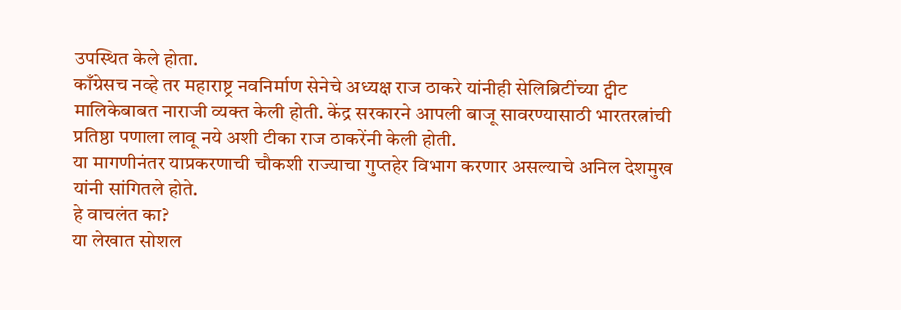उपस्थित केले होता.
काँग्रेसच नव्हे तर महाराष्ट्र नवनिर्माण सेनेचे अध्यक्ष राज ठाकरे यांनीही सेलिब्रिटींच्या ट्वीट मालिकेबाबत नाराजी व्यक्त केली होती. केंद्र सरकारने आपली बाजू सावरण्यासाठी भारतरत्नांची प्रतिष्ठा पणाला लावू नये अशी टीका राज ठाकरेंनी केली होती.
या मागणीनंतर याप्रकरणाची चौकशी राज्याचा गुप्तहेर विभाग करणार असल्याचे अनिल देशमुख यांनी सांगितले होते.
हे वाचलंत का?
या लेखात सोशल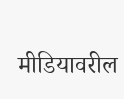मीडियावरील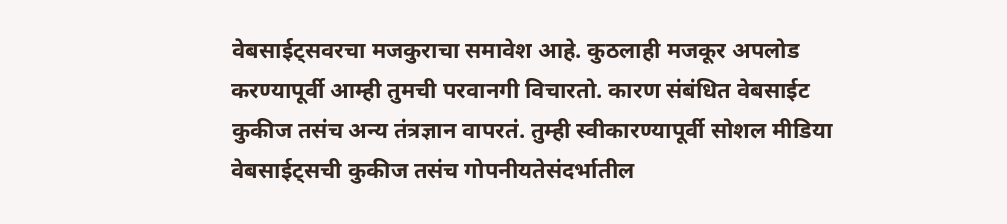वेबसाईट्सवरचा मजकुराचा समावेश आहे. कुठलाही मजकूर अपलोड करण्यापूर्वी आम्ही तुमची परवानगी विचारतो. कारण संबंधित वेबसाईट कुकीज तसंच अन्य तंत्रज्ञान वापरतं. तुम्ही स्वीकारण्यापूर्वी सोशल मीडिया वेबसाईट्सची कुकीज तसंच गोपनीयतेसंदर्भातील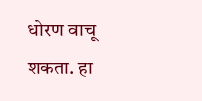धोरण वाचू शकता. हा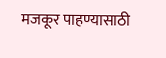मजकूर पाहण्यासाठी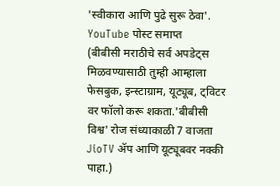'स्वीकारा आणि पुढे सुरू ठेवा'.
YouTube पोस्ट समाप्त
(बीबीसी मराठीचे सर्व अपडेट्स मिळवण्यासाठी तुम्ही आम्हाला फेसबुक, इन्स्टाग्राम, यूट्यूब, ट्विटर वर फॉलो करू शकता.'बीबीसी विश्व' रोज संध्याकाळी 7 वाजता JioTV ॲप आणि यूट्यूबवर नक्की पाहा.)